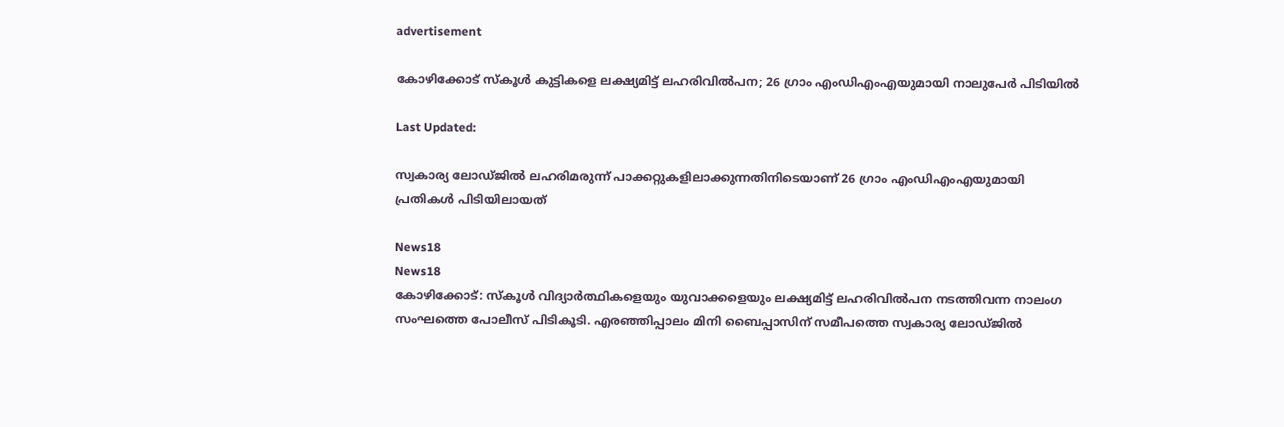advertisement

കോഴിക്കോട് സ്കൂൾ കുട്ടികളെ ലക്ഷ്യമിട്ട് ലഹരിവിൽപന; 26 ഗ്രാം എംഡിഎംഎയുമായി നാലുപേർ പിടിയിൽ

Last Updated:

സ്വകാര്യ ലോഡ്ജിൽ ലഹരിമരുന്ന് പാക്കറ്റുകളിലാക്കുന്നതിനിടെയാണ് 26 ഗ്രാം എംഡിഎംഎയുമായി പ്രതികൾ പിടിയിലായത്

News18
News18
കോഴിക്കോട്: സ്കൂൾ വിദ്യാർത്ഥികളെയും യുവാക്കളെയും ലക്ഷ്യമിട്ട് ലഹരിവിൽപന നടത്തിവന്ന നാലംഗ സംഘത്തെ പോലീസ് പിടികൂടി. എരഞ്ഞിപ്പാലം മിനി ബൈപ്പാസിന് സമീപത്തെ സ്വകാര്യ ലോഡ്ജിൽ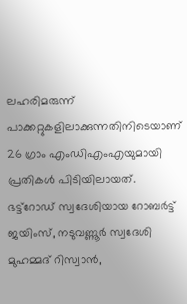ലഹരിമരുന്ന് പാക്കറ്റുകളിലാക്കുന്നതിനിടെയാണ് 26 ഗ്രാം എംഡിഎംഎയുമായി പ്രതികൾ പിടിയിലായത്. ഭട്ട്റോഡ് സ്വദേശിയായ റോബർട്ട് ജയിംസ്, നടുവണ്ണൂർ സ്വദേശി മുഹമ്മദ് റിസ്വാൻ,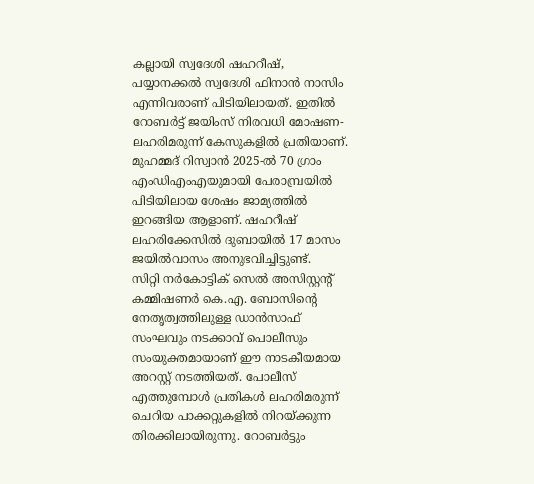കല്ലായി സ്വദേശി ഷഹറീഷ്, പയ്യാനക്കൽ സ്വദേശി ഫിനാൻ നാസിം എന്നിവരാണ് പിടിയിലായത്. ഇതിൽ റോബർട്ട് ജയിംസ് നിരവധി മോഷണ-ലഹരിമരുന്ന് കേസുകളിൽ പ്രതിയാണ്. മുഹമ്മദ് റിസ്വാൻ 2025-ൽ 70 ഗ്രാം എംഡിഎംഎയുമായി പേരാമ്പ്രയിൽ പിടിയിലായ ശേഷം ജാമ്യത്തിൽ ഇറങ്ങിയ ആളാണ്. ഷഹറീഷ് ലഹരിക്കേസിൽ ദുബായിൽ 17 മാസം ജയിൽവാസം അനുഭവിച്ചിട്ടുണ്ട്.
സിറ്റി നർകോട്ടിക് സെൽ അസിസ്റ്റന്റ് കമ്മിഷണർ കെ.എ. ബോസിന്റെ നേതൃത്വത്തിലുള്ള ഡാൻസാഫ് സംഘവും നടക്കാവ് പൊലീസും സംയുക്തമായാണ് ഈ നാടകീയമായ അറസ്റ്റ് നടത്തിയത്. പോലീസ് എത്തുമ്പോൾ പ്രതികൾ ലഹരിമരുന്ന് ചെറിയ പാക്കറ്റുകളിൽ നിറയ്ക്കുന്ന തിരക്കിലായിരുന്നു. റോബർട്ടും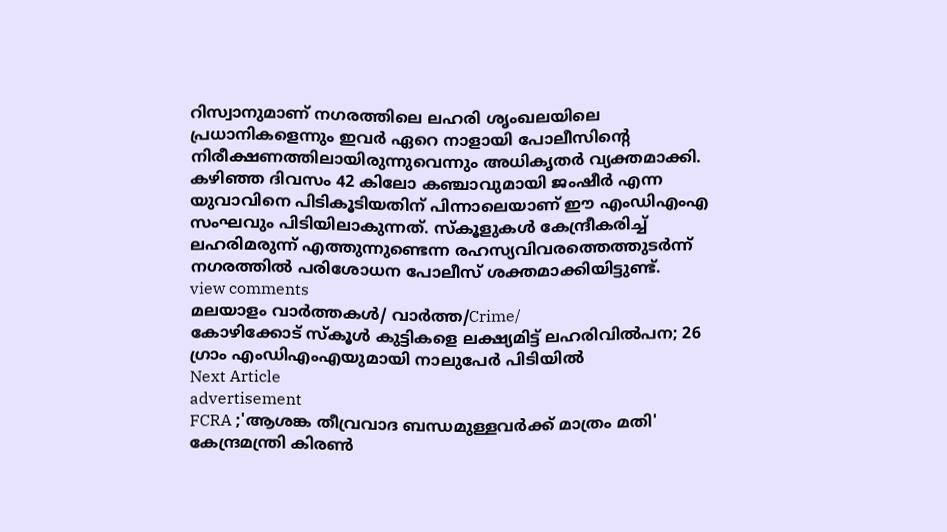റിസ്വാനുമാണ് നഗരത്തിലെ ലഹരി ശൃംഖലയിലെ പ്രധാനികളെന്നും ഇവർ ഏറെ നാളായി പോലീസിന്റെ നിരീക്ഷണത്തിലായിരുന്നുവെന്നും അധികൃതർ വ്യക്തമാക്കി.
കഴിഞ്ഞ ദിവസം 42 കിലോ കഞ്ചാവുമായി ജംഷീർ എന്ന യുവാവിനെ പിടികൂടിയതിന് പിന്നാലെയാണ് ഈ എംഡിഎംഎ സംഘവും പിടിയിലാകുന്നത്. സ്കൂളുകൾ കേന്ദ്രീകരിച്ച് ലഹരിമരുന്ന് എത്തുന്നുണ്ടെന്ന രഹസ്യവിവരത്തെത്തുടർന്ന് നഗരത്തിൽ പരിശോധന പോലീസ് ശക്തമാക്കിയിട്ടുണ്ട്.
view comments
മലയാളം വാർത്തകൾ/ വാർത്ത/Crime/
കോഴിക്കോട് സ്കൂൾ കുട്ടികളെ ലക്ഷ്യമിട്ട് ലഹരിവിൽപന; 26 ഗ്രാം എംഡിഎംഎയുമായി നാലുപേർ പിടിയിൽ
Next Article
advertisement
FCRA ;'ആശങ്ക തീവ്രവാദ ബന്ധമുള്ളവർക്ക് മാത്രം മതി' കേന്ദ്രമന്ത്രി കിരണ്‍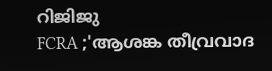റിജിജു
FCRA ;'ആശങ്ക തീവ്രവാദ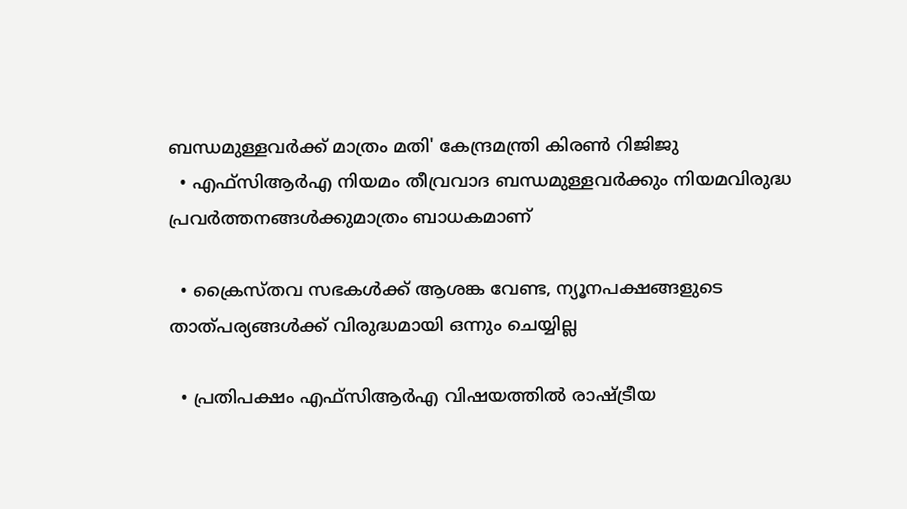ബന്ധമുള്ളവർക്ക് മാത്രം മതി' കേന്ദ്രമന്ത്രി കിരണ്‍ റിജിജു
  • എഫ്‌സിആർഎ നിയമം തീവ്രവാദ ബന്ധമുള്ളവർക്കും നിയമവിരുദ്ധ പ്രവർത്തനങ്ങൾക്കുമാത്രം ബാധകമാണ്

  • ക്രൈസ്തവ സഭകൾക്ക് ആശങ്ക വേണ്ട, ന്യൂനപക്ഷങ്ങളുടെ താത്പര്യങ്ങൾക്ക് വിരുദ്ധമായി ഒന്നും ചെയ്യില്ല

  • പ്രതിപക്ഷം എഫ്‌സിആർഎ വിഷയത്തിൽ രാഷ്ട്രീയ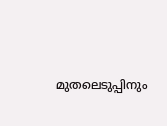മുതലെടുപ്പിനും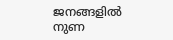ജനങ്ങളിൽ നുണ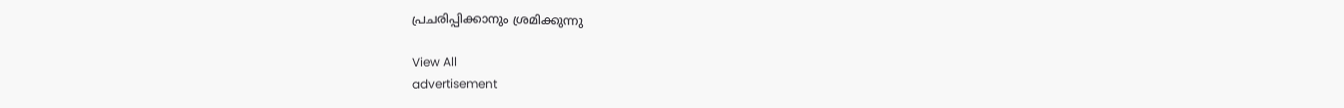പ്രചരിപ്പിക്കാനും ശ്രമിക്കുന്നു

View All
advertisement